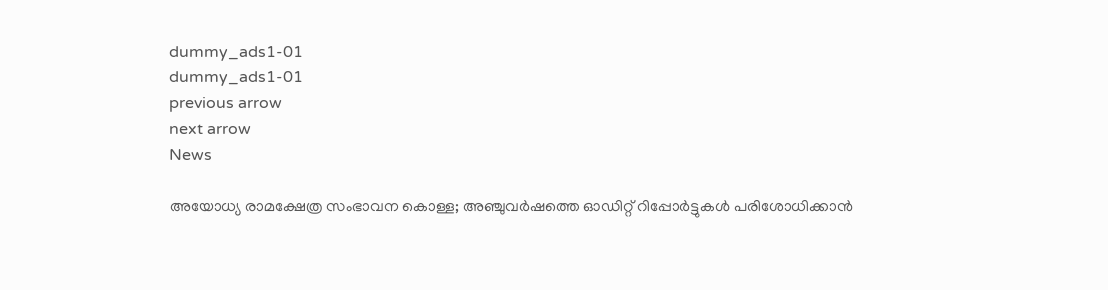dummy_ads1-01
dummy_ads1-01
previous arrow
next arrow
News

അയോധ്യ രാമക്ഷേത്ര സംഭാവന കൊള്ള; അഞ്ചുവർഷത്തെ ഓഡിറ്റ് റിപ്പോർട്ടുകൾ പരിശോധിക്കാൻ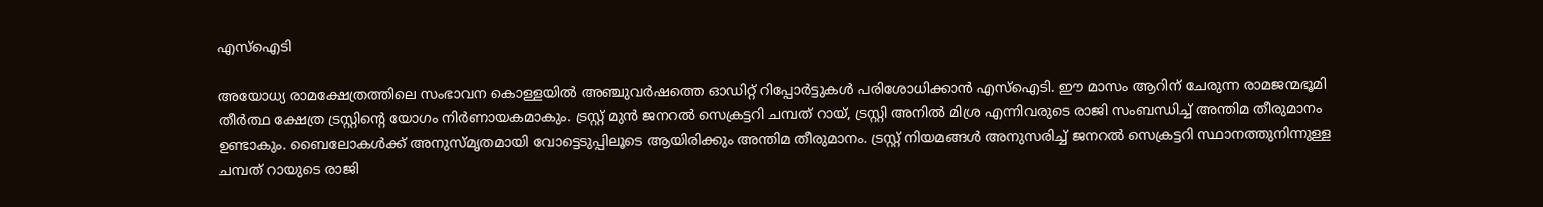എസ്ഐടി

അയോധ്യ രാമക്ഷേത്രത്തിലെ സംഭാവന കൊള്ളയിൽ അഞ്ചുവർഷത്തെ ഓഡിറ്റ് റിപ്പോർട്ടുകൾ പരിശോധിക്കാൻ എസ്ഐടി. ഈ മാസം ആറിന് ചേരുന്ന രാമജന്മഭൂമി തീർത്ഥ ക്ഷേത്ര ട്രസ്റ്റിന്റെ യോഗം നിർണായകമാകും. ട്രസ്റ്റ് മുൻ ജനറൽ സെക്രട്ടറി ചമ്പത് റായ്, ട്രസ്റ്റി അനിൽ മിശ്ര എന്നിവരുടെ രാജി സംബന്ധിച്ച് അന്തിമ തീരുമാനം ഉണ്ടാകും. ബൈലോകൾക്ക് അനുസ്മൃതമായി വോട്ടെടുപ്പിലൂടെ ആയിരിക്കും അന്തിമ തീരുമാനം. ട്രസ്റ്റ് നിയമങ്ങൾ അനുസരിച്ച് ജനറൽ സെക്രട്ടറി സ്ഥാനത്തുനിന്നുള്ള ചമ്പത് റായുടെ രാജി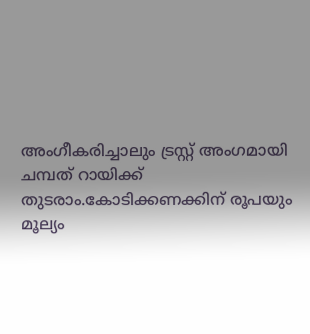അംഗീകരിച്ചാലും ട്രസ്റ്റ് അംഗമായി ചമ്പത് റായിക്ക് തുടരാം.കോടിക്കണക്കിന് രൂപയും മൂല്യം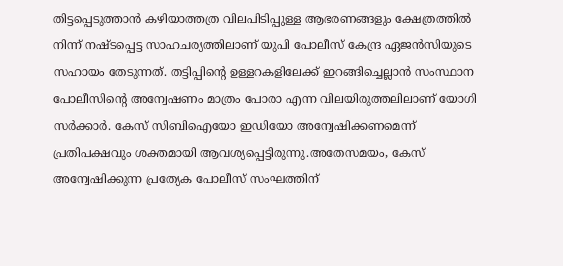തിട്ടപ്പെടുത്താൻ കഴിയാത്തത്ര വിലപിടിപ്പുള്ള ആഭരണങ്ങളും ക്ഷേത്രത്തിൽ നിന്ന് നഷ്ടപ്പെട്ട സാഹചര്യത്തിലാണ് യുപി പോലീസ് കേന്ദ്ര ഏജൻസിയുടെ സഹായം തേടുന്നത്. തട്ടിപ്പിന്റെ ഉള്ളറകളിലേക്ക് ഇറങ്ങിച്ചെല്ലാൻ സംസ്ഥാന പോലീസിന്റെ അന്വേഷണം മാത്രം പോരാ എന്ന വിലയിരുത്തലിലാണ് യോഗി സർക്കാർ. കേസ് സിബിഐയോ ഇഡിയോ അന്വേഷിക്കണമെന്ന് പ്രതിപക്ഷവും ശക്തമായി ആവശ്യപ്പെട്ടിരുന്നു.അതേസമയം, കേസ് അന്വേഷിക്കുന്ന പ്രത്യേക പോലീസ് സംഘത്തിന്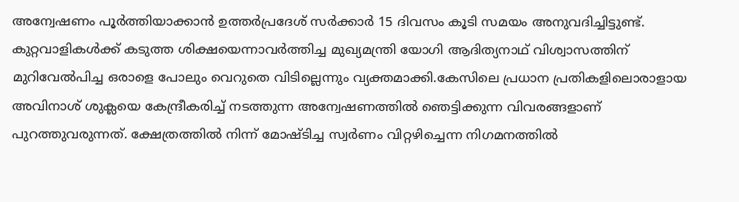അന്വേഷണം പൂർത്തിയാക്കാൻ ഉത്തർപ്രദേശ് സർക്കാർ 15 ദിവസം കൂടി സമയം അനുവദിച്ചിട്ടുണ്ട്. കുറ്റവാളികള്‍ക്ക് കടുത്ത ശിക്ഷയെന്നാവര്‍ത്തിച്ച മുഖ്യമന്ത്രി യോഗി ആദിത്യനാഥ് വിശ്വാസത്തിന് മുറിവേല്‍പിച്ച ഒരാളെ പോലും വെറുതെ വിടില്ലെന്നും വ്യക്തമാക്കി.കേസിലെ പ്രധാന പ്രതികളിലൊരാളായ അവിനാശ് ശുക്ലയെ കേന്ദ്രീകരിച്ച് നടത്തുന്ന അന്വേഷണത്തിൽ ഞെട്ടിക്കുന്ന വിവരങ്ങളാണ് പുറത്തുവരുന്നത്. ക്ഷേത്രത്തിൽ നിന്ന് മോഷ്ടിച്ച സ്വർണം വിറ്റഴിച്ചെന്ന നിഗമനത്തിൽ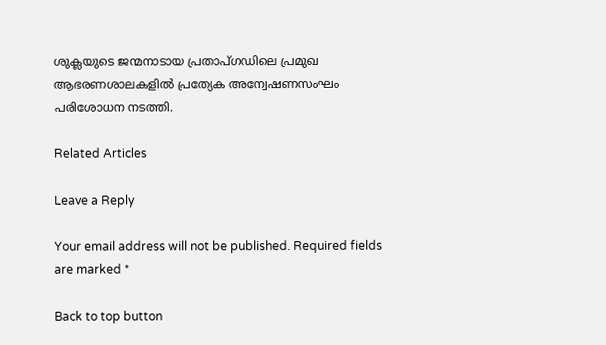ശുക്ലയുടെ ജന്മനാടായ പ്രതാപ്‌ഗഡിലെ പ്രമുഖ ആഭരണശാലകളിൽ പ്രത്യേക അന്വേഷണസംഘം പരിശോധന നടത്തി.

Related Articles

Leave a Reply

Your email address will not be published. Required fields are marked *

Back to top button